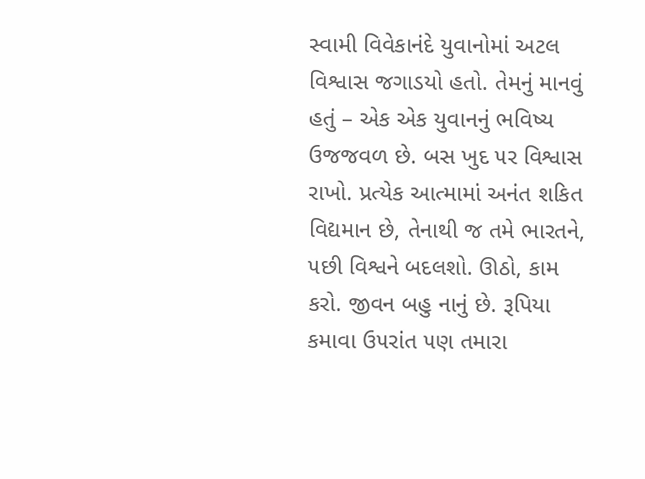સ્વામી વિવેકાનંદે યુવાનોમાં અટલ વિશ્વાસ જગાડયો હતો. તેમનું માનવું હતું – એક એક યુવાનનું ભવિષ્ય ઉજજવળ છે. બસ ખુદ ૫ર વિશ્વાસ રાખો. પ્રત્યેક આત્મામાં અનંત શકિત વિદ્યમાન છે, તેનાથી જ તમે ભારતને, ૫છી વિશ્વને બદલશો. ઊઠો, કામ કરો. જીવન બહુ નાનું છે. રૂપિયા કમાવા ઉ૫રાંત ૫ણ તમારા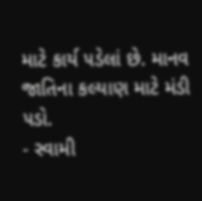માટે કાર્ય ૫ડેલાં છે. માનવ જાતિના કલ્યાણ માટે મંડી ૫ડો.
- સ્વામી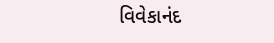વિવેકાનંદ